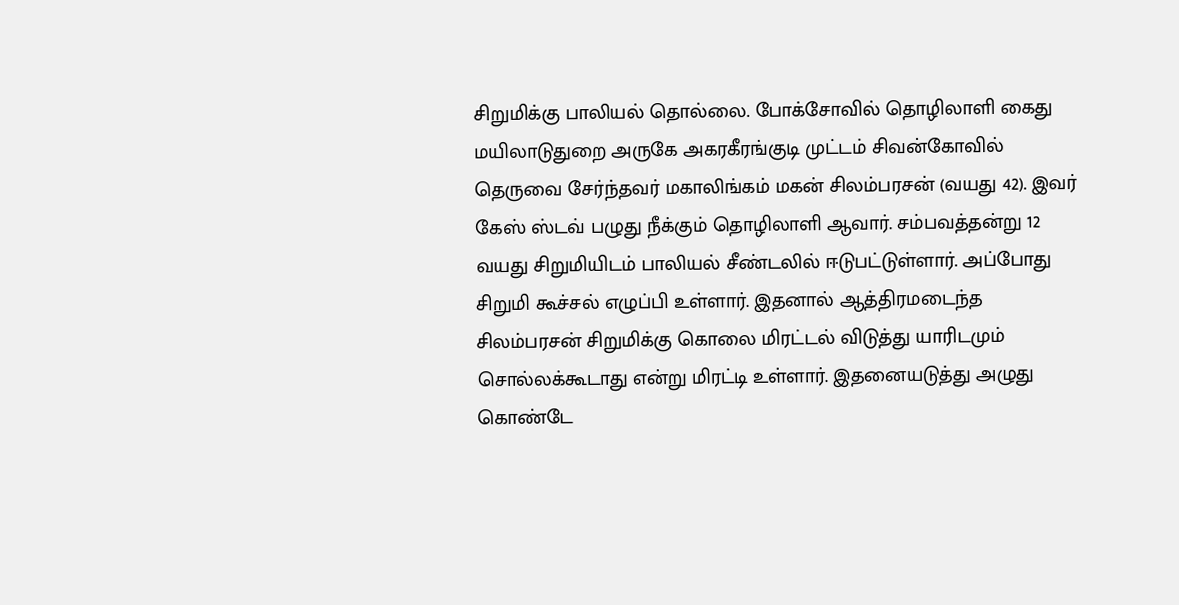சிறுமிக்கு பாலியல் தொல்லை. போக்சோவில் தொழிலாளி கைது
மயிலாடுதுறை அருகே அகரகீரங்குடி முட்டம் சிவன்கோவில் தெருவை சேர்ந்தவர் மகாலிங்கம் மகன் சிலம்பரசன் (வயது 42). இவர் கேஸ் ஸ்டவ் பழுது நீக்கும் தொழிலாளி ஆவார். சம்பவத்தன்று 12 வயது சிறுமியிடம் பாலியல் சீண்டலில் ஈடுபட்டுள்ளார். அப்போது சிறுமி கூச்சல் எழுப்பி உள்ளார். இதனால் ஆத்திரமடைந்த சிலம்பரசன் சிறுமிக்கு கொலை மிரட்டல் விடுத்து யாரிடமும் சொல்லக்கூடாது என்று மிரட்டி உள்ளார். இதனையடுத்து அழுது கொண்டே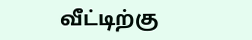வீட்டிற்கு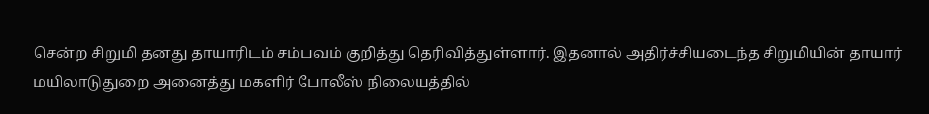சென்ற சிறுமி தனது தாயாரிடம் சம்பவம் குறித்து தெரிவித்துள்ளார். இதனால் அதிர்ச்சியடைந்த சிறுமியின் தாயார் மயிலாடுதுறை அனைத்து மகளிர் போலீஸ் நிலையத்தில்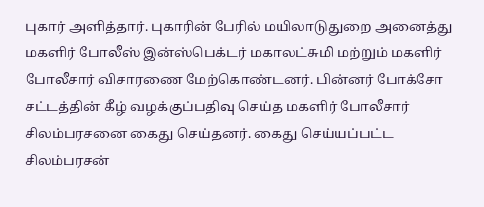புகார் அளித்தார். புகாரின் பேரில் மயிலாடுதுறை அனைத்து மகளிர் போலீஸ் இன்ஸ்பெக்டர் மகாலட்சுமி மற்றும் மகளிர் போலீசார் விசாரணை மேற்கொண்டனர். பின்னர் போக்சோ சட்டத்தின் கீழ் வழக்குப்பதிவு செய்த மகளிர் போலீசார் சிலம்பரசனை கைது செய்தனர். கைது செய்யப்பட்ட சிலம்பரசன்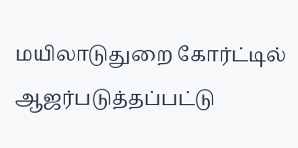மயிலாடுதுறை கோர்ட்டில் ஆஜர்படுத்தப்பட்டு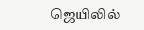ஜெயிலில்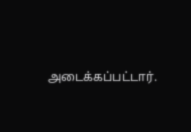அடைக்கப்பட்டார்.